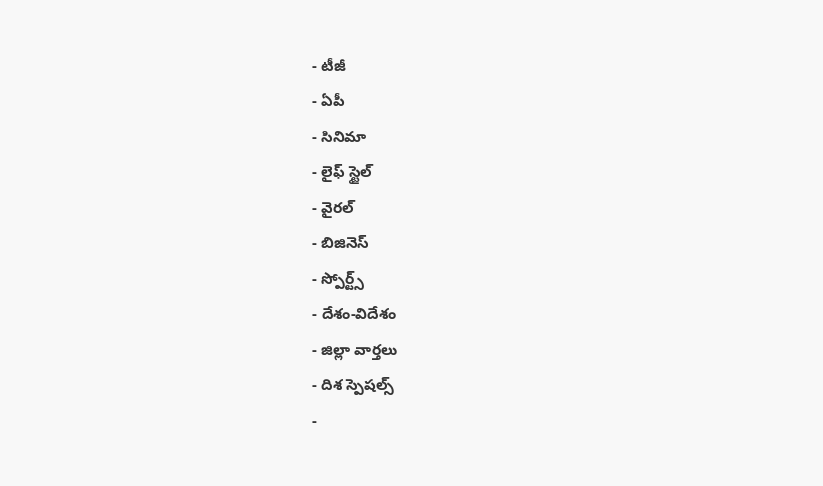- టీజీ
- ఏపీ
- సినిమా
- లైఫ్ స్టైల్
- వైరల్
- బిజినెస్
- స్పోర్ట్స్
- దేశం-విదేశం
- జిల్లా వార్తలు
- దిశ స్పెషల్స్
-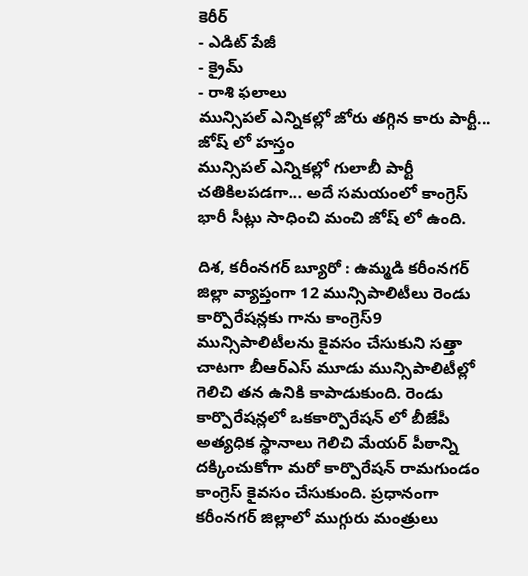కెరీర్
- ఎడిట్ పేజీ
- క్రైమ్
- రాశి ఫలాలు
మున్సిపల్ ఎన్నికల్లో జోరు తగ్గిన కారు పార్టీ... జోష్ లో హస్తం
మున్సిపల్ ఎన్నికల్లో గులాబీ పార్టీ చతికిలపడగా... అదే సమయంలో కాంగ్రెస్ భారీ సీట్లు సాధించి మంచి జోష్ లో ఉంది.

దిశ, కరీంనగర్ బ్యూరో : ఉమ్మడి కరీంనగర్ జిల్లా వ్యాప్తంగా 12 మున్సిపాలిటీలు రెండు కార్పొరేషన్లకు గాను కాంగ్రెస్9 మున్సిపాలిటీలను కైవసం చేసుకుని సత్తా చాటగా బీఆర్ఎస్ మూడు మున్సిపాలిటీల్లో గెలిచి తన ఉనికి కాపాడుకుంది. రెండు కార్పొరేషన్లలో ఒకకార్పొరేషన్ లో బీజేపీ అత్యధిక స్థానాలు గెలిచి మేయర్ పీఠాన్ని దక్కించుకోగా మరో కార్పొరేషన్ రామగుండం కాంగ్రెస్ కైవసం చేసుకుంది. ప్రధానంగా కరీంనగర్ జిల్లాలో ముగ్గురు మంత్రులు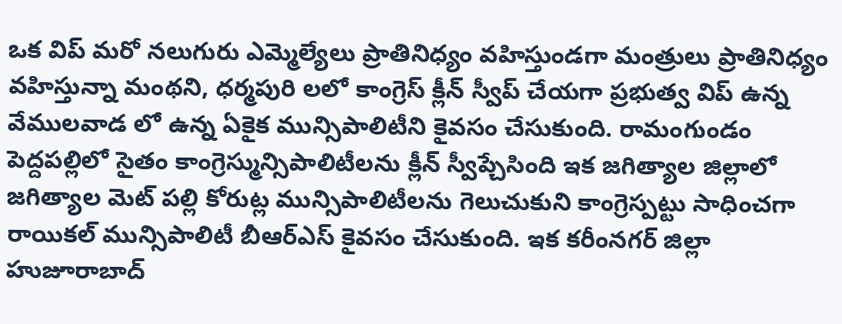ఒక విప్ మరో నలుగురు ఎమ్మెల్యేలు ప్రాతినిధ్యం వహిస్తుండగా మంత్రులు ప్రాతినిధ్యం వహిస్తున్నా మంథని, ధర్మపురి లలో కాంగ్రెస్ క్లీన్ స్వీప్ చేయగా ప్రభుత్వ విప్ ఉన్న వేములవాడ లో ఉన్న ఏకైక మున్సిపాలిటీని కైవసం చేసుకుంది. రామంగుండం పెద్దపల్లిలో సైతం కాంగ్రెస్మున్సిపాలిటీలను క్లీన్ స్వీప్చేసింది ఇక జగిత్యాల జిల్లాలో జగిత్యాల మెట్ పల్లి కోరుట్ల మున్సిపాలిటీలను గెలుచుకుని కాంగ్రెస్పట్టు సాధించగా రాయికల్ మున్సిపాలిటీ బీఆర్ఎస్ కైవసం చేసుకుంది. ఇక కరీంనగర్ జిల్లా హుజూరాబాద్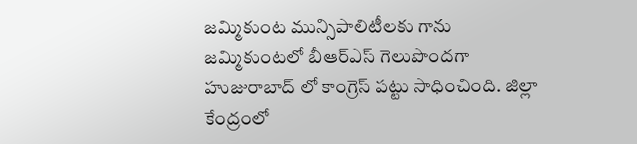జమ్మికుంట మున్సిపాలిటీలకు గాను జమ్మికుంటలో బీఆర్ఎస్ గెలుపొందగా హుజురాబాద్ లో కాంగ్రెస్ పట్టు సాధించింది. జిల్లా కేంద్రంలో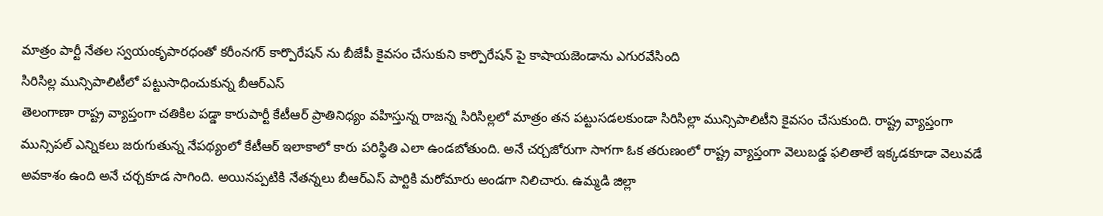మాత్రం పార్టీ నేతల స్వయంకృపారధంతో కరీంనగర్ కార్పొరేషన్ ను బీజేపీ కైవసం చేసుకుని కార్పొరేషన్ పై కాషాయజెండాను ఎగురవేసింది
సిరిసిల్ల మున్సిపాలిటీలో పట్టుసాధించుకున్న బీఆర్ఎస్
తెలంగాణా రాష్ట్ర వ్యాప్తంగా చతికిల పడ్డా కారుపార్టీ కేటీఆర్ ప్రాతినిధ్యం వహిస్తున్న రాజన్న సిరిసిల్లలో మాత్రం తన పట్టుసడలకుండా సిరిసిల్లా మున్సిపాలిటీని కైవసం చేసుకుంది. రాష్ట్ర వ్యాప్తంగా మున్సిపల్ ఎన్నికలు జరుగుతున్న నేపథ్యంలో కేటీఆర్ ఇలాకాలో కారు పరిస్థితి ఎలా ఉండబోతుంది. అనే చర్చజోరుగా సాగగా ఓక తరుణంలో రాష్ట్ర వ్యాప్తంగా వెలుబడ్డ ఫలితాలే ఇక్కడకూడా వెలువడే అవకాశం ఉంది అనే చర్చకూడ సాగింది. అయినప్పటికి నేతన్నలు బీఆర్ఎస్ పార్టికి మరోమారు అండగా నిలిచారు. ఉమ్మడి జిల్లా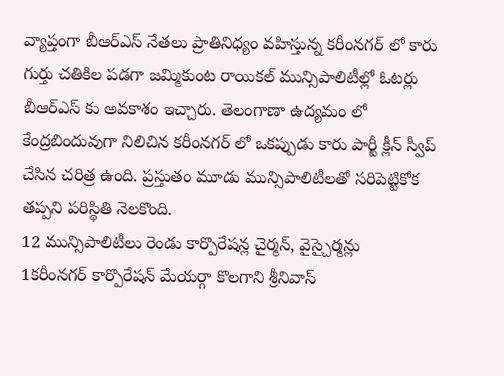వ్యాప్తంగా బీఆర్ఎస్ నేతలు ప్రాతినిధ్యం వహిస్తున్న కరీంనగర్ లో కారు గుర్తు చతికిల పడగా జమ్మికుంట రాయికల్ మున్సిపాలిటీల్లో ఓటర్లు బీఆర్ఎస్ కు అవకాశం ఇచ్చారు. తెలంగాణా ఉద్యమం లో కేంద్రబిందువుగా నిలిచిన కరీంనగర్ లో ఒకప్పుడు కారు పార్టీ క్లీన్ స్వీప్ చేసిన చరిత్ర ఉంది. ప్రస్తుతం మూడు మున్సిపాలిటీలతో సరిపెట్టికోక తప్పని పరిస్థితి నెలకొంది.
12 మున్సిపాలిటీలు రెండు కార్పొరేషన్ల చైర్మన్, వైస్చైర్మన్లు
1కరీంనగర్ కార్పొరేషన్ మేయర్గా కొలగాని శ్రీనివాస్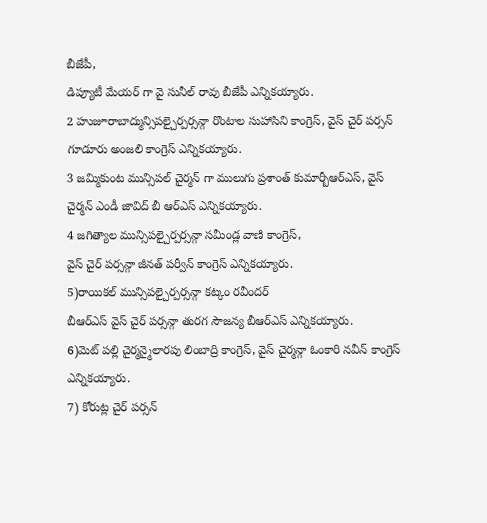బీజేపీ,
డిప్యూటీ మేయర్ గా వై సునీల్ రావు బీజేపీ ఎన్నికయ్యారు.
2 హుజూరాబాద్మున్సిపల్చైర్పర్సన్గా రొంటాల సుహాసిని కాంగ్రెస్, వైస్ చైర్ పర్సన్ గూడూరు అంజలి కాంగ్రెస్ ఎన్నికయ్యారు.
3 జమ్మికుంట మున్సిపల్ చైర్మన్ గా ములుగు ప్రశాంత్ కుమార్బీఆర్ఎస్, వైస్ చైర్మన్ ఎండీ జావిద్ బీ ఆర్ఎస్ ఎన్నికయ్యారు.
4 జగిత్యాల మున్సిపల్చైర్పర్సన్గా సమీండ్ల వాణి కాంగ్రెస్,
వైస్ చైర్ పర్సన్గా జీనత్ పర్వీన్ కాంగ్రెస్ ఎన్నికయ్యారు.
5)రాయికల్ మున్సిపల్చైర్పర్సన్గా కట్కం రవీందర్
బీఆర్ఎస్ వైస్ చైర్ పర్సన్గా తురగ సౌజన్య బీఆర్ఎస్ ఎన్నికయ్యారు.
6)మెట్ పల్లి చైర్మన్మైలారపు లింబాద్రి కాంగ్రెస్, వైస్ చైర్మన్గా ఓంకారి నవీన్ కాంగ్రెస్ ఎన్నికయ్యారు.
7) కోరుట్ల చైర్ పర్సన్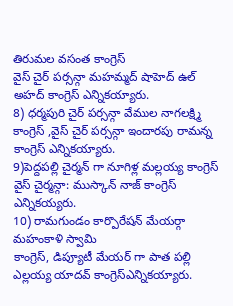తిరుమల వసంత కాంగ్రెస్
వైస్ చైర్ పర్సన్గా మహమ్మద్ షాహెద్ ఉల్ అహద్ కాంగ్రెస్ ఎన్నికయ్యారు.
8) ధర్మపురి చైర్ పర్సన్గా వేముల నాగలక్ష్మి కాంగ్రెస్ ,వైస్ చైర్ పర్సన్గా ఇందారపు రామన్న కాంగ్రెస్ ఎన్నికయ్యారు.
9)పెద్దపల్లి చైర్మన్ గా నూగిళ్ల మల్లయ్య కాంగ్రెస్
వైస్ చైర్మన్గా: ముస్కాన్ నాజ్ కాంగ్రెస్ ఎన్నికయ్యరు.
10) రామగుండం కార్పొరేషన్ మేయర్గా మహంకాళి స్వామి
కాంగ్రెస్, డిప్యూటీ మేయర్ గా పాత పల్లి ఎల్లయ్య యాదవ్ కాంగ్రెస్ఎన్నికయ్యారు.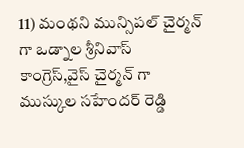11) మంథని మున్సిపల్ చైర్మన్ గా ఒడ్నాల శ్రీనివాస్ కాంగ్రెస్,వైస్ చైర్మన్ గా ముస్కుల సహేందర్ రెడ్డి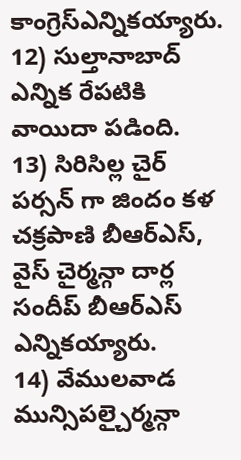కాంగ్రెస్ఎన్నికయ్యారు.
12) సుల్తానాబాద్ ఎన్నిక రేపటికి వాయిదా పడింది.
13) సిరిసిల్ల చైర్ పర్సన్ గా జిందం కళ చక్రపాణి బీఆర్ఎస్,
వైస్ చైర్మన్గా దార్ల సందీప్ బీఆర్ఎస్ ఎన్నికయ్యారు.
14) వేములవాడ మున్సిపల్చైర్మన్గా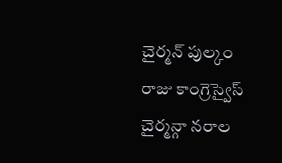చైర్మన్ పుల్కం రాజు కాంగ్రెస్వైస్ చైర్మన్గా నరాల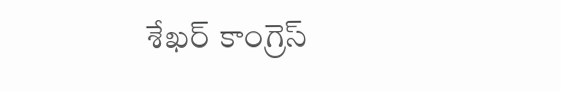శేఖర్ కాంగ్రెస్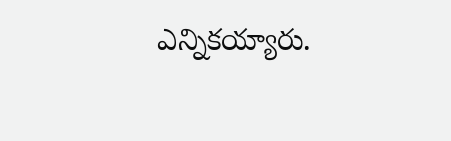ఎన్నికయ్యారు.